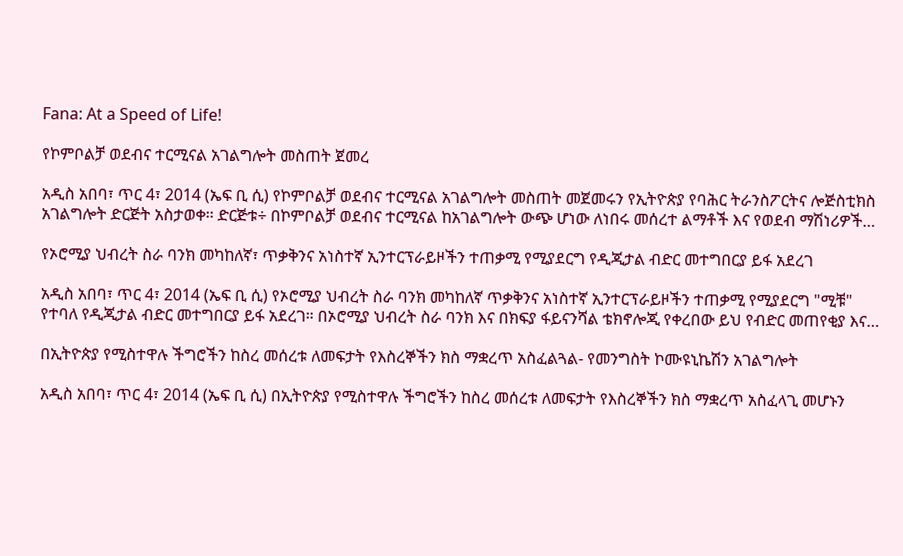Fana: At a Speed of Life!

የኮምቦልቻ ወደብና ተርሚናል አገልግሎት መስጠት ጀመረ

አዲስ አበባ፣ ጥር 4፣ 2014 (ኤፍ ቢ ሲ) የኮምቦልቻ ወደብና ተርሚናል አገልግሎት መስጠት መጀመሩን የኢትዮጵያ የባሕር ትራንስፖርትና ሎጅስቲክስ አገልግሎት ድርጅት አስታወቀ፡፡ ድርጅቱ÷ በኮምቦልቻ ወደብና ተርሚናል ከአገልግሎት ውጭ ሆነው ለነበሩ መሰረተ ልማቶች እና የወደብ ማሽነሪዎች…

የኦሮሚያ ህብረት ስራ ባንክ መካከለኛ፣ ጥቃቅንና አነስተኛ ኢንተርፕራይዞችን ተጠቃሚ የሚያደርግ የዲጂታል ብድር መተግበርያ ይፋ አደረገ

አዲስ አበባ፣ ጥር 4፣ 2014 (ኤፍ ቢ ሲ) የኦሮሚያ ህብረት ስራ ባንክ መካከለኛ ጥቃቅንና አነስተኛ ኢንተርፕራይዞችን ተጠቃሚ የሚያደርግ "ሚቹ" የተባለ የዲጂታል ብድር መተግበርያ ይፋ አደረገ። በኦሮሚያ ህብረት ስራ ባንክ እና በክፍያ ፋይናንሻል ቴክኖሎጂ የቀረበው ይህ የብድር መጠየቂያ እና…

በኢትዮጵያ የሚስተዋሉ ችግሮችን ከስረ መሰረቱ ለመፍታት የእስረኞችን ክስ ማቋረጥ አስፈልጓል- የመንግስት ኮሙዩኒኬሽን አገልግሎት

አዲስ አበባ፣ ጥር 4፣ 2014 (ኤፍ ቢ ሲ) በኢትዮጵያ የሚስተዋሉ ችግሮችን ከስረ መሰረቱ ለመፍታት የእስረኞችን ክስ ማቋረጥ አስፈላጊ መሆኑን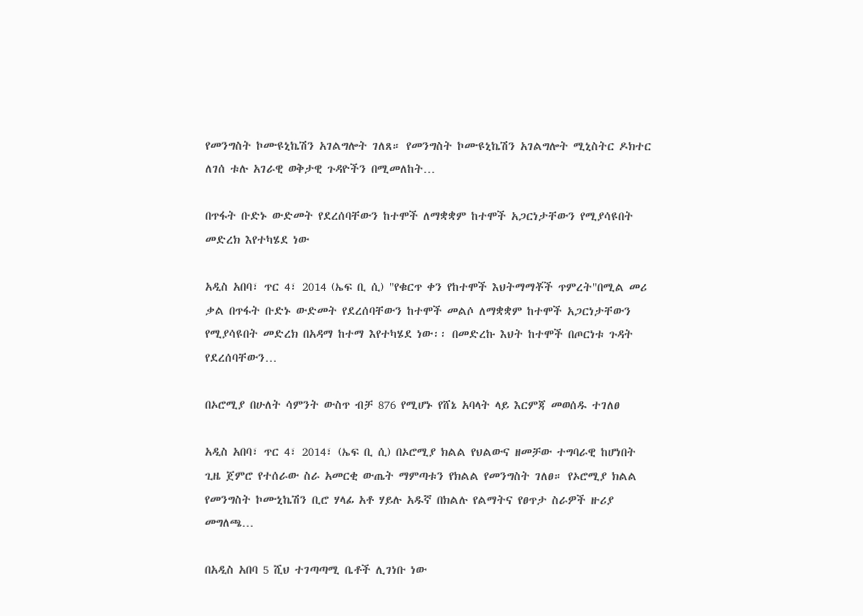የመንግስት ኮሙዩኒኬሽን አገልግሎት ገለጸ። የመንግስት ኮሙዩኒኬሽን አገልግሎት ሚኒስትር ዶክተር ለገሰ ቱሉ አገራዊ ወቅታዊ ጉዳዮችን በሚመለከት…

በጥፋት ቡድኑ ውድመት የደረሰባቸውን ከተሞች ለማቋቋም ከተሞች አጋርነታቸውን የሚያሳዩበት መድረክ እየተካሄደ ነው

አዲስ አበባ፣ ጥር 4፣ 2014 (ኤፍ ቢ ሲ) "የቁርጥ ቀን የከተሞች እህትማማቾች ጥምረት"በሚል መሪ ቃል በጥፋት ቡድኑ ውድመት የደረሰባቸውን ከተሞች መልሶ ለማቋቋም ከተሞች አጋርነታቸውን የሚያሳዩበት መድረክ በአዳማ ከተማ እየተካሄደ ነው፡፡ በመድረኩ እህት ከተሞች በጦርነቱ ጉዳት የደረሰባቸውን…

በኦሮሚያ በሁለት ሳምንት ውስጥ ብቻ 876 የሚሆኑ የሸኔ አባላት ላይ እርምጃ መወሰዱ ተገለፀ

አዲስ አበባ፣ ጥር 4፣ 2014፣ (ኤፍ ቢ ሲ) በኦሮሚያ ክልል የህልውና ዘመቻው ተግባራዊ ከሆነበት ጊዜ ጀምሮ የተሰራው ስራ አመርቂ ውጤት ማምጣቱን የክልል የመንግስት ገለፀ። የኦሮሚያ ክልል የመንግስት ኮሙኒኬሽን ቢሮ ሃላፊ አቶ ሃይሉ አዱኛ በክልሉ የልማትና የፀጥታ ስራዎች ዙሪያ መግለጫ…

በአዲስ አበባ 5 ሺህ ተገጣጣሚ ቤቶች ሊገነቡ ነው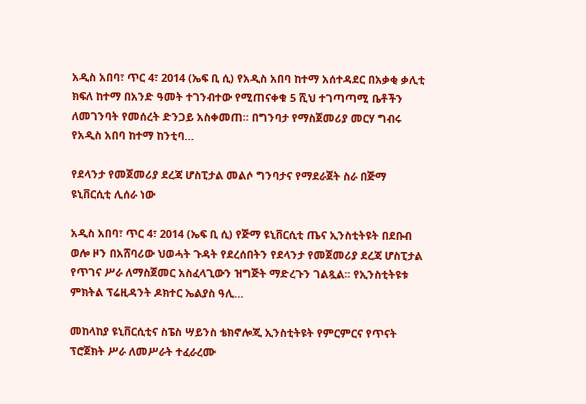አዲስ አበባ፣ ጥር 4፣ 2014 (ኤፍ ቢ ሲ) የአዲስ አበባ ከተማ አሰተዳደር በአቃቂ ቃሊቲ ክፍለ ከተማ በአንድ ዓመት ተገንብተው የሚጠናቀቁ 5 ሺህ ተገጣጣሚ ቤቶችን ለመገንባት የመሰረት ድንጋይ አስቀመጠ። በግንባታ የማስጀመሪያ መርሃ ግብሩ የአዲስ አበባ ከተማ ከንቲባ…

የደላንታ የመጀመሪያ ደረጃ ሆስፒታል መልሶ ግንባታና የማደራጀት ስራ በጅማ ዩኒቨርሲቲ ሊሰራ ነው

አዲስ አበባ፣ ጥር 4፣ 2014 (ኤፍ ቢ ሲ) የጅማ ዩኒቨርሲቲ ጤና ኢንስቲትዩት በደቡብ ወሎ ዞን በአሸባሪው ህወሓት ጉዳት የደረሰበትን የደላንታ የመጀመሪያ ደረጃ ሆስፒታል የጥገና ሥራ ለማስጀመር አስፈላጊውን ዝግጅት ማድረጉን ገልጿል፡፡ የኢንስቲትዩቱ ምክትል ፕሬዚዳንት ዶክተር ኤልያስ ዓሊ…

መከላከያ ዩኒቨርሲቲና ስፔስ ሣይንስ ቴክኖሎጂ ኢንስቲትዩት የምርምርና የጥናት ፕሮጀክት ሥራ ለመሥራት ተፈራረሙ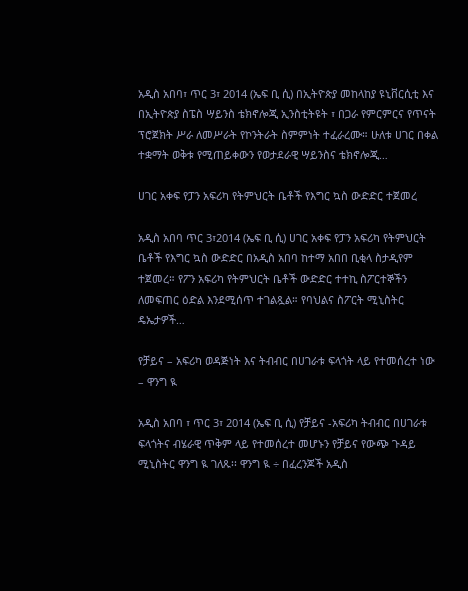አዲስ አበባ፣ ጥር 3፣ 2014 (ኤፍ ቢ ሲ) በኢትዮጵያ መከላከያ ዩኒቨርሲቲ እና በኢትዮጵያ ስፔስ ሣይንስ ቴክኖሎጂ ኢንስቲትዩት ፣ በጋራ የምርምርና የጥናት ፕሮጀክት ሥራ ለመሥራት የኮንትራት ስምምነት ተፈራረሙ። ሁለቱ ሀገር በቀል ተቋማት ወቅቱ የሚጠይቀውን የወታደራዊ ሣይንስና ቴክኖሎጂ…

ሀገር አቀፍ የፓን አፍሪካ የትምህርት ቤቶች የእግር ኳስ ውድድር ተጀመረ

አዲስ አበባ ጥር 3፣2014 (ኤፍ ቢ ሲ) ሀገር አቀፍ የፓን አፍሪካ የትምህርት ቤቶች የእግር ኳስ ውድድር በአዲስ አበባ ከተማ አበበ ቢቂላ ስታዲየም ተጀመረ። የፖን አፍሪካ የትምህርት ቤቶች ውድድር ተተኪ ስፖርተኞችን ለመፍጠር ዕድል እንደሚሰጥ ተገልጿል። የባህልና ስፖርት ሚኒስትር ዴኤታዎች…

የቻይና – አፍሪካ ወዳጅነት እና ትብብር በሀገራቱ ፍላጎት ላይ የተመሰረተ ነው – ዋንግ ዪ

አዲስ አበባ ፣ ጥር 3፣ 2014 (ኤፍ ቢ ሲ) የቻይና -አፍሪካ ትብብር በሀገራቱ ፍላጎትና ብሄራዊ ጥቅም ላይ የተመሰረተ መሆኑን የቻይና የውጭ ጉዳይ ሚኒስትር ዋንግ ዪ ገለጹ፡፡ ዋንግ ዪ ÷ በፈረንጆች አዲስ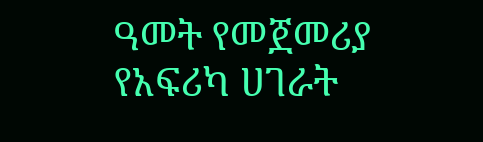ዓመት የመጀመሪያ የአፍሪካ ሀገራት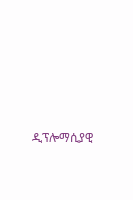ዲፕሎማሲያዊ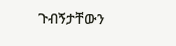ጉብኝታቸውን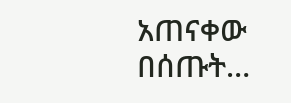አጠናቀው በሰጡት…